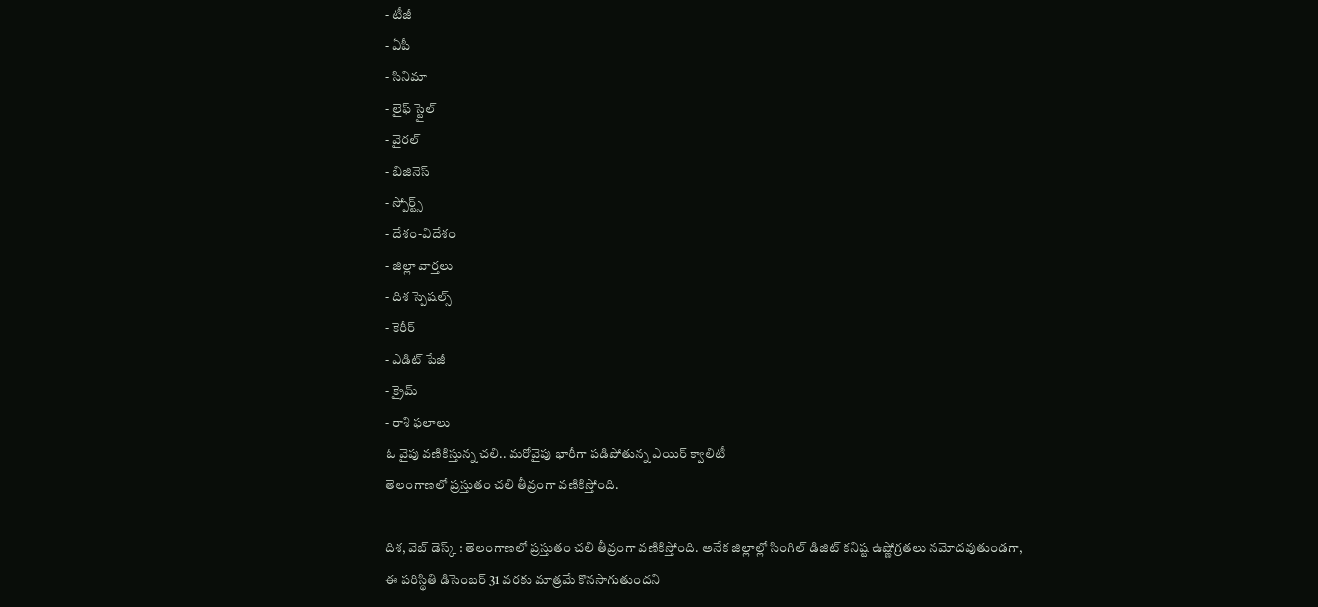- టీజీ
- ఏపీ
- సినిమా
- లైఫ్ స్టైల్
- వైరల్
- బిజినెస్
- స్పోర్ట్స్
- దేశం-విదేశం
- జిల్లా వార్తలు
- దిశ స్పెషల్స్
- కెరీర్
- ఎడిట్ పేజీ
- క్రైమ్
- రాశి ఫలాలు
ఓ వైపు వణికిస్తున్న చలి.. మరోవైపు భారీగా పడిపోతున్న ఎయిర్ క్వాలిటీ
తెలంగాణలో ప్రస్తుతం చలి తీవ్రంగా వణికిస్తోంది.

దిశ, వెబ్ డెస్క్ : తెలంగాణలో ప్రస్తుతం చలి తీవ్రంగా వణికిస్తోంది. అనేక జిల్లాల్లో సింగిల్ డిజిట్ కనిష్ట ఉష్ణోగ్రతలు నమోదవుతుండగా, ఈ పరిస్థితి డిసెంబర్ 31 వరకు మాత్రమే కొనసాగుతుందని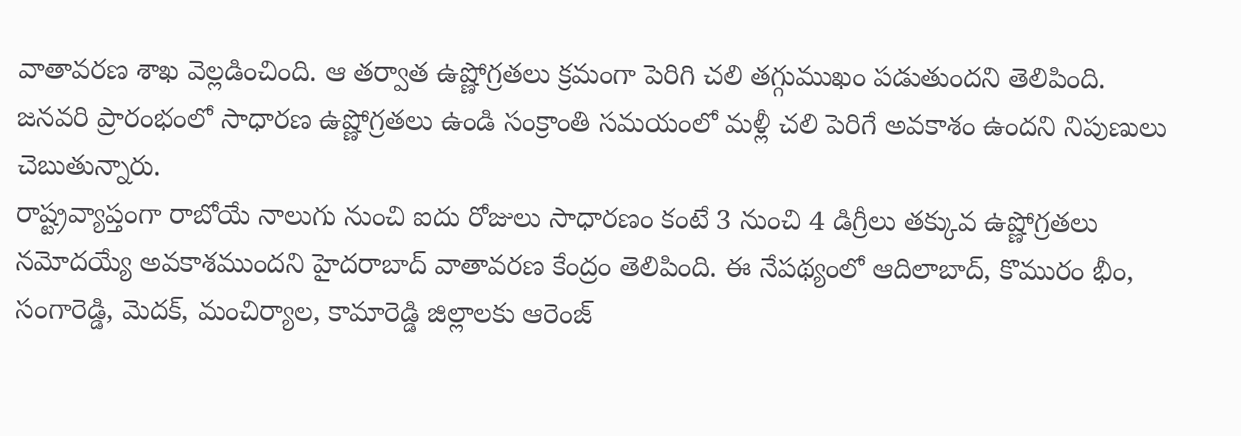వాతావరణ శాఖ వెల్లడించింది. ఆ తర్వాత ఉష్ణోగ్రతలు క్రమంగా పెరిగి చలి తగ్గుముఖం పడుతుందని తెలిపింది. జనవరి ప్రారంభంలో సాధారణ ఉష్ణోగ్రతలు ఉండి సంక్రాంతి సమయంలో మళ్లీ చలి పెరిగే అవకాశం ఉందని నిపుణులు చెబుతున్నారు.
రాష్ట్రవ్యాప్తంగా రాబోయే నాలుగు నుంచి ఐదు రోజులు సాధారణం కంటే 3 నుంచి 4 డిగ్రీలు తక్కువ ఉష్ణోగ్రతలు నమోదయ్యే అవకాశముందని హైదరాబాద్ వాతావరణ కేంద్రం తెలిపింది. ఈ నేపథ్యంలో ఆదిలాబాద్, కొమురం భీం, సంగారెడ్డి, మెదక్, మంచిర్యాల, కామారెడ్డి జిల్లాలకు ఆరెంజ్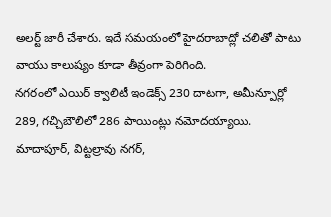అలర్ట్ జారీ చేశారు. ఇదే సమయంలో హైదరాబాద్లో చలితో పాటు వాయు కాలుష్యం కూడా తీవ్రంగా పెరిగింది.
నగరంలో ఎయిర్ క్వాలిటీ ఇండెక్స్ 230 దాటగా, అమీన్పూర్లో 289, గచ్చిబౌలిలో 286 పాయింట్లు నమోదయ్యాయి. మాదాపూర్, విట్టల్రావు నగర్,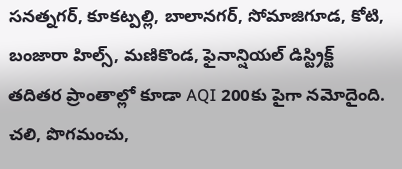సనత్నగర్, కూకట్పల్లి, బాలానగర్, సోమాజిగూడ, కోటి, బంజారా హిల్స్, మణికొండ, ఫైనాన్షియల్ డిస్ట్రిక్ట్ తదితర ప్రాంతాల్లో కూడా AQI 200కు పైగా నమోదైంది. చలి, పొగమంచు,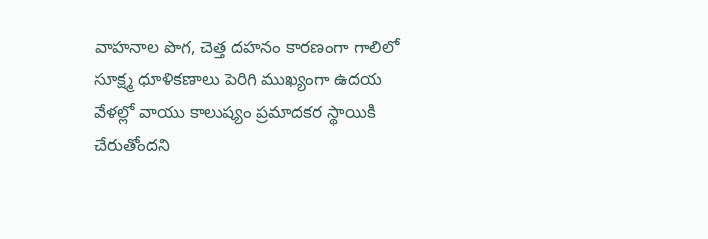వాహనాల పొగ, చెత్త దహనం కారణంగా గాలిలో సూక్ష్మ ధూళికణాలు పెరిగి ముఖ్యంగా ఉదయ వేళల్లో వాయు కాలుష్యం ప్రమాదకర స్థాయికి చేరుతోందని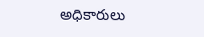అధికారులు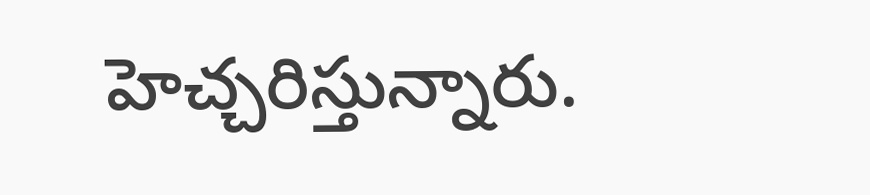హెచ్చరిస్తున్నారు.